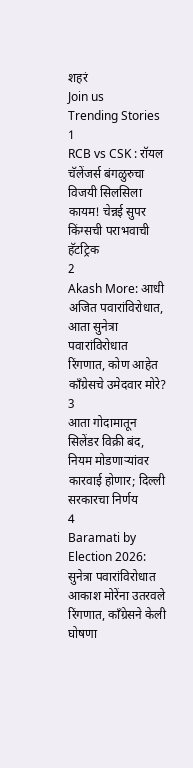शहरं
Join us
Trending Stories
1
RCB vs CSK : रॉयल चॅलेंजर्स बंगळुरुचा विजयी सिलसिला कायम! चेन्नई सुपर किंग्सची पराभवाची हॅटट्रिक
2
Akash More: आधी अजित पवारांविरोधात, आता सुनेत्रा पवारांविरोधात रिंगणात, कोण आहेत काँग्रेसचे उमेदवार मोरे?
3
आता गोदामातून सिलेंडर विक्री बंद, नियम मोडणाऱ्यांवर कारवाई होणार; दिल्ली सरकारचा निर्णय
4
Baramati by Election 2026: सुनेत्रा पवारांविरोधात आकाश मोरेंना उतरवले रिंगणात, काँग्रेसने केली घोषणा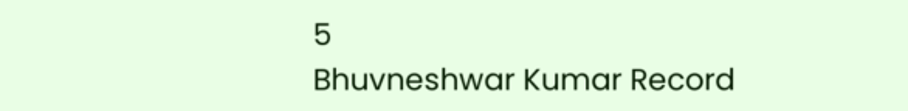5
Bhuvneshwar Kumar Record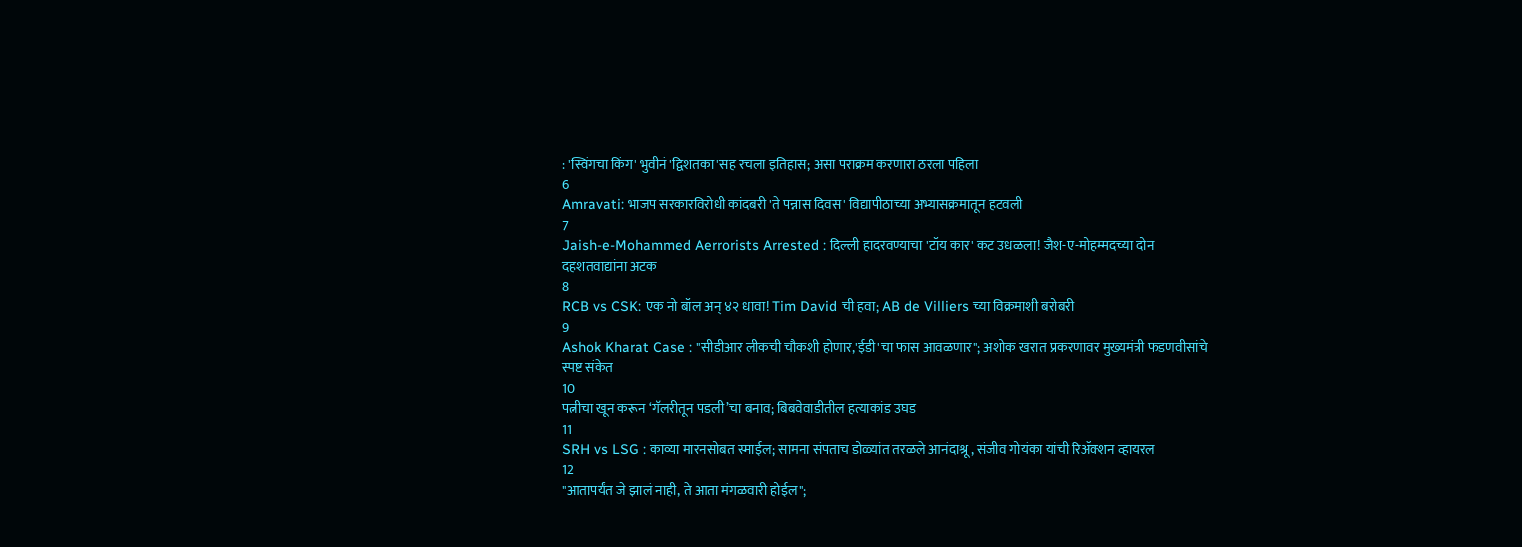: 'स्विंगचा किंग' भुवीनं 'द्विशतका'सह रचला इतिहास; असा पराक्रम करणारा ठरला पहिला
6
Amravati: भाजप सरकारविरोधी कांदबरी 'ते पन्नास दिवस' विद्यापीठाच्या अभ्यासक्रमातून हटवली
7
Jaish-e-Mohammed Aerrorists Arrested : दिल्ली हादरवण्याचा 'टॉय कार' कट उधळला! जैश-ए-मोहम्मदच्या दोन दहशतवाद्यांना अटक
8
RCB vs CSK: एक नो बॉल अन् ४२ धावा! Tim David ची हवा; AB de Villiers च्या विक्रमाशी बरोबरी
9
Ashok Kharat Case : "सीडीआर लीकची चौकशी होणार,'ईडी'चा फास आवळणार"; अशोक खरात प्रकरणावर मुख्यमंत्री फडणवीसांचे स्पष्ट संकेत
10
पत्नीचा खून करून ‘गॅलरीतून पडली’चा बनाव; बिबवेवाडीतील हत्याकांड उघड
11
SRH vs LSG : काव्या मारनसोबत स्माईल; सामना संपताच डोळ्यांत तरळले आनंदाश्रू, संजीव गोयंका यांची रिॲक्शन व्हायरल
12
"आतापर्यंत जे झालं नाही, ते आता मंगळवारी होईल";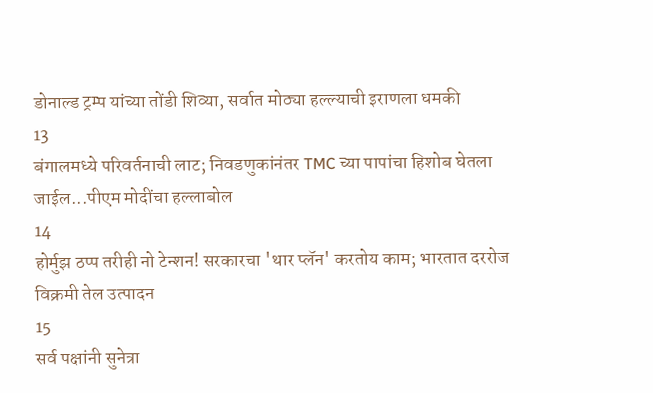डोनाल्ड ट्रम्प यांच्या तोंडी शिव्या, सर्वात मोठ्या हल्ल्याची इराणला धमकी
13
बंगालमध्ये परिवर्तनाची लाट; निवडणुकांनंतर TMC च्या पापांचा हिशोब घेतला जाईल...पीएम मोदींचा हल्लाबोल
14
होर्मुझ ठप्प तरीही नो टेन्शन! सरकारचा 'थार प्लॅन' करतोय काम; भारतात दररोज विक्रमी तेल उत्पादन
15
सर्व पक्षांनी सुनेत्रा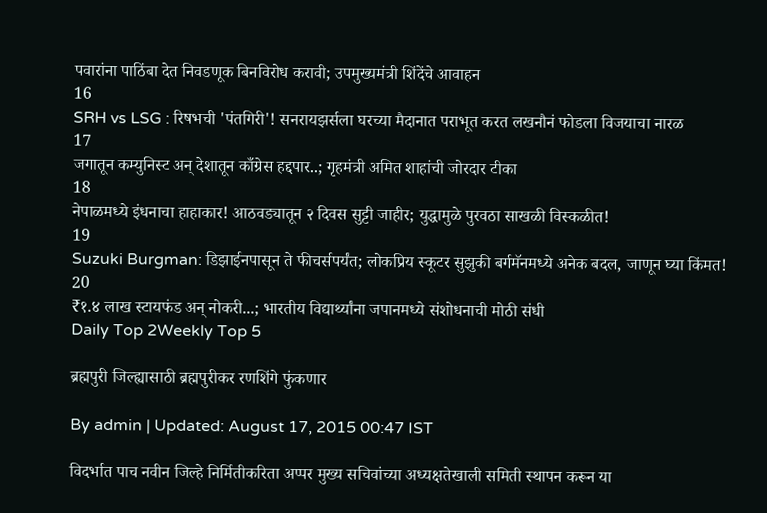पवारांना पाठिंबा देत निवडणूक बिनविरोध करावी; उपमुख्यमंत्री शिंदेंचे आवाहन
16
SRH vs LSG : रिषभची 'पंतगिरी'! सनरायझर्सला घरच्या मैदानात पराभूत करत लखनौनं फोडला विजयाचा नारळ
17
जगातून कम्युनिस्ट अन् देशातून काँग्रेस हद्दपार..; गृहमंत्री अमित शाहांची जोरदार टीका
18
नेपाळमध्ये इंधनाचा हाहाकार! आठवड्यातून २ दिवस सुट्टी जाहीर; युद्धामुळे पुरवठा साखळी विस्कळीत!
19
Suzuki Burgman: डिझाईनपासून ते फीचर्सपर्यंत; लोकप्रिय स्कूटर सुझुकी बर्गमॅनमध्ये अनेक बदल, जाणून घ्या किंमत!
20
₹१.४ लाख स्टायफंड अन् नोकरी...; भारतीय विद्यार्थ्यांना जपानमध्ये संशोधनाची मोठी संधी
Daily Top 2Weekly Top 5

ब्रह्मपुरी जिल्ह्यासाठी ब्रह्मपुरीकर रणशिंगे फुंकणार

By admin | Updated: August 17, 2015 00:47 IST

विदर्भात पाच नवीन जिल्हे निर्मितीकरिता अप्पर मुख्य सचिवांच्या अध्यक्षतेखाली समिती स्थापन करून या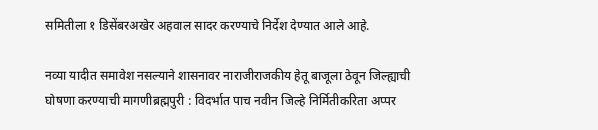समितीला १ डिसेंबरअखेर अहवाल सादर करण्याचे निर्देश देण्यात आले आहे.

नव्या यादीत समावेश नसल्याने शासनावर नाराजीराजकीय हेतू बाजूला ठेवून जिल्ह्याची घोषणा करण्याची मागणीब्रह्मपुरी : विदर्भात पाच नवीन जिल्हे निर्मितीकरिता अप्पर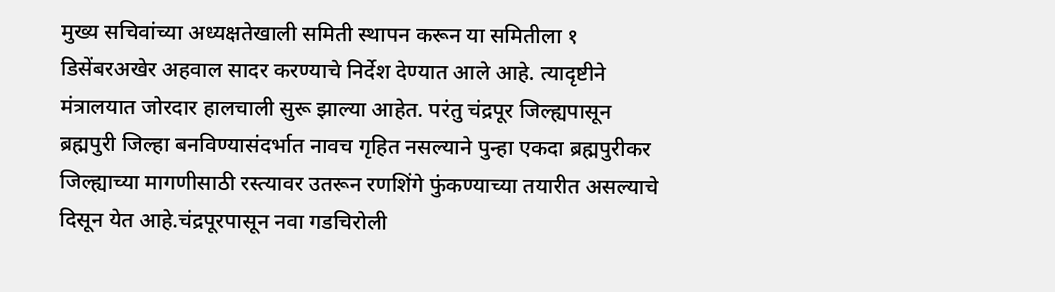मुख्य सचिवांच्या अध्यक्षतेखाली समिती स्थापन करून या समितीला १ डिसेंबरअखेर अहवाल सादर करण्याचे निर्देश देण्यात आले आहे. त्यादृष्टीने मंत्रालयात जोरदार हालचाली सुरू झाल्या आहेत. परंतु चंद्रपूर जिल्ह्यपासून ब्रह्मपुरी जिल्हा बनविण्यासंदर्भात नावच गृहित नसल्याने पुन्हा एकदा ब्रह्मपुरीकर जिल्ह्याच्या मागणीसाठी रस्त्यावर उतरून रणशिंगे फुंकण्याच्या तयारीत असल्याचे दिसून येत आहे.चंद्रपूरपासून नवा गडचिरोली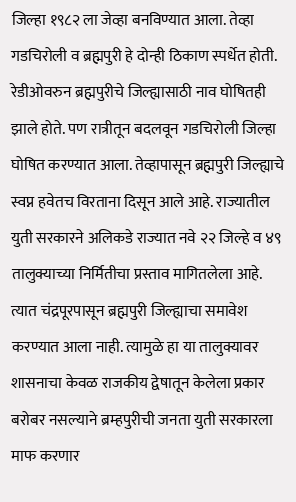जिल्हा १९८२ ला जेव्हा बनविण्यात आला. तेव्हा गडचिरोली व ब्रह्मपुरी हे दोन्ही ठिकाण स्पर्धेत होती. रेडीओवरुन ब्रह्मपुरीचे जिल्ह्यासाठी नाव घोषितही झाले होते. पण रात्रीतून बदलवून गडचिरोली जिल्हा घोषित करण्यात आला. तेव्हापासून ब्रह्मपुरी जिल्ह्याचे स्वप्न हवेतच विरताना दिसून आले आहे. राज्यातील युती सरकारने अलिकडे राज्यात नवे २२ जिल्हे व ४९ तालुक्याच्या निर्मितीचा प्रस्ताव मागितलेला आहे. त्यात चंद्रपूरपासून ब्रह्मपुरी जिल्ह्याचा समावेश करण्यात आला नाही. त्यामुळे हा या तालुक्यावर शासनाचा केवळ राजकीय द्वेषातून केलेला प्रकार बरोबर नसल्याने ब्रम्हपुरीची जनता युती सरकारला माफ करणार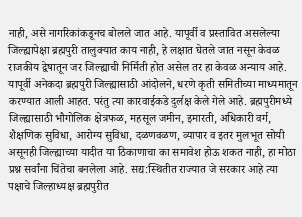नाही, असे नागरिकांकडूनच बोलले जात आहे. यापूर्वी व प्रस्तावित असलेल्या जिल्ह्यापेक्षा ब्रह्मपुरी तालुक्यात काय नाही, हे लक्षात घेतले जात नसून केवळ राजकीय द्वेषातून जर जिल्ह्याची निर्मिती होत असेल तर हा केवळ अन्याय आहे. यापूर्वी अनेकदा ब्रह्मपुरी जिल्ह्यासाठी आंदोलने, धरणे कृती समितीच्या माध्यमातून करण्यात आली आहत. परंतु त्या कारवाईकडे दुर्लक्ष केले गेले आहे. ब्रह्मपुरीमध्ये जिल्ह्यासाठी भौगोलिक क्षेत्रफळ, महसूल जमीन, इमारती, अधिकारी वर्ग, शैक्षणिक सुविधा, आरोग्य सुविधा, दळणवळण, व्यापार व इतर मुलभूत सोयी असूनही जिल्ह्याच्या यादीत या ठिकाणाचा का समावेश होऊ शकत नाही, हा मोठा प्रश्न सर्वांना चिंतेचा बनलेला आहे. सद्य:स्थितीत राज्यात जे सरकार आहे त्या पक्षाचे जिल्हाध्यक्ष ब्रह्मपुरीत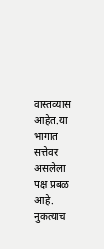वास्तव्यास आहेत.या भागात सत्तेवर असलेला पक्ष प्रबळ आहे. नुकत्याच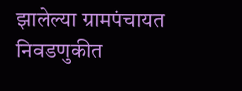झालेल्या ग्रामपंचायत निवडणुकीत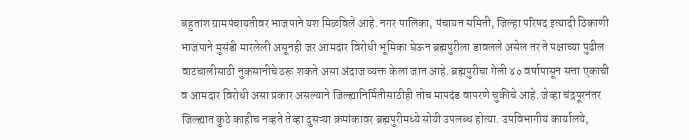बहुतांश ग्रामपंचायतीवर भाजपाने यश मिळविले आहे. नगर पालिका, पंचायत समिती, जिल्हा परिषद इत्यादी ठिकाणी भाजपाने मुसंडी मारलेली असूनही जर आमदार विरोधी भूमिका घेऊन ब्रह्मपुरीला डावलले असेल तर ते पक्षाच्या पुढील वाटचालीसाठी नुकसानीचे ठरू शकते असा अंदाज व्यक्त केला जात आहे. ब्रह्मपुरीचा गेली ४० वर्षापासून सत्ता एकाची व आमदार विरोधी असा प्रकार असल्याने जिल्ह्यानिर्मितीसाठीही तोच मापदंड वापरणे चुकीचे आहे. जेव्हा चंद्रपूरनंतर जिल्ह्यात कुठे काहीच नव्हते तेव्हा दुसऱ्या क्रमांकावर ब्रह्मपुरीमध्ये सोयी उपलब्ध होत्या. उपविभागीय कार्यालये,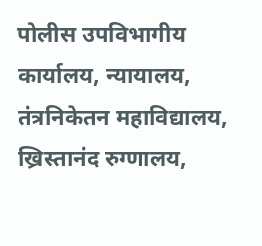पोलीस उपविभागीय कार्यालय, न्यायालय, तंत्रनिकेतन महाविद्यालय, ख्रिस्तानंद रुग्णालय,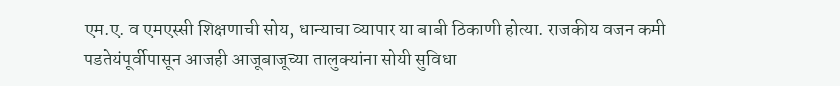एम.ए. व एमएस्सी शिक्षणाची सोय, धान्याचा व्यापार या बाबी ठिकाणी होत्या. राजकीय वजन कमी पडतेयंपूर्वीपासून आजही आजूबाजूच्या तालुक्यांना सोयी सुविधा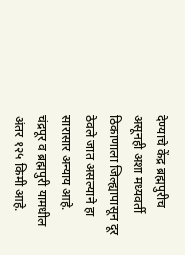देण्याचे केंद्र ब्रह्मपुरीच असूनही अशा मध्यवर्ती ठिकाणाला जिल्ह्यापासून दूर ठेवले जात असल्याने हा सारासार अन्याय आहे. चंद्रपूर व ब्रह्मपुरी यामधील अंतर १२५ किमी आहे.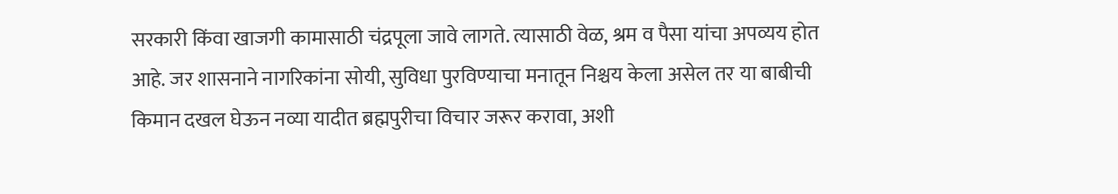सरकारी किंवा खाजगी कामासाठी चंद्रपूला जावे लागते. त्यासाठी वेळ, श्रम व पैसा यांचा अपव्यय होत आहे. जर शासनाने नागरिकांना सोयी, सुविधा पुरविण्याचा मनातून निश्चय केला असेल तर या बाबीची किमान दखल घेऊन नव्या यादीत ब्रह्मपुरीचा विचार जरूर करावा, अशी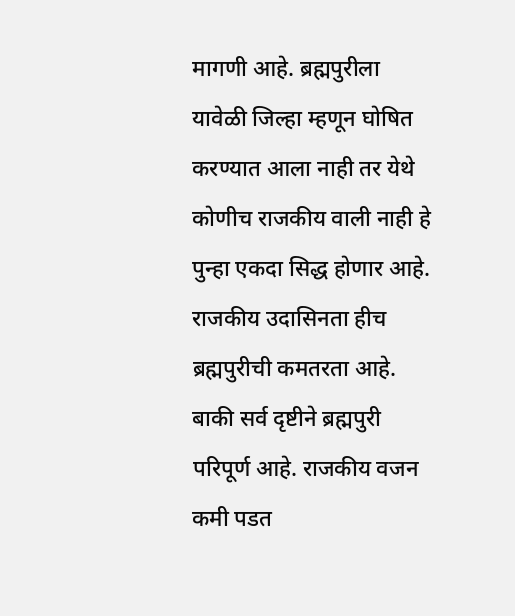मागणी आहे. ब्रह्मपुरीला यावेळी जिल्हा म्हणून घोषित करण्यात आला नाही तर येथे कोणीच राजकीय वाली नाही हे पुन्हा एकदा सिद्ध होणार आहे. राजकीय उदासिनता हीच ब्रह्मपुरीची कमतरता आहे. बाकी सर्व दृष्टीने ब्रह्मपुरी परिपूर्ण आहे. राजकीय वजन कमी पडत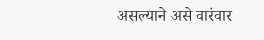असल्याने असे वारंवार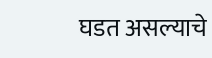घडत असल्याचे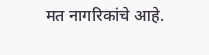मत नागरिकांचे आहे.